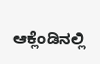ಆಕ್ಲೆಂಡಿನಲ್ಲಿ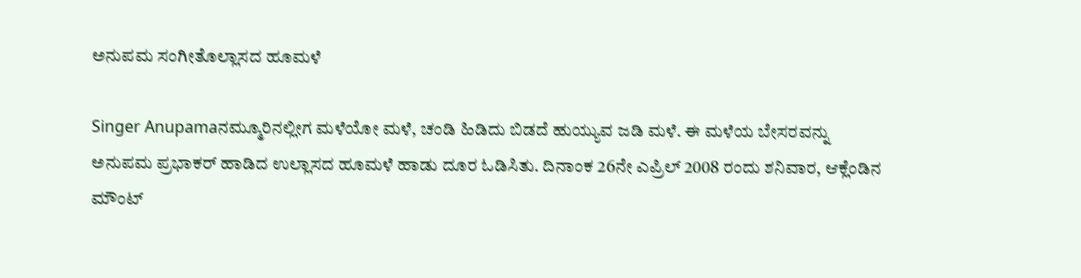ಅನುಪಮ ಸಂಗೀತೊಲ್ಲಾಸದ ಹೂಮಳೆ

Singer Anupamaನಮ್ಮೂರಿನಲ್ಲೀಗ ಮಳೆಯೋ ಮಳೆ, ಚಂಡಿ ಹಿಡಿದು ಬಿಡದೆ ಹುಯ್ಯುವ ಜಡಿ ಮಳೆ. ಈ ಮಳೆಯ ಬೇಸರವನ್ನು ಅನುಪಮ ಪ್ರಭಾಕರ್ ಹಾಡಿದ ಉಲ್ಲಾಸದ ಹೂಮಳೆ ಹಾಡು ದೂರ ಓಡಿಸಿತು. ದಿನಾಂಕ 26ನೇ ಎಪ್ರಿಲ್ 2008 ರಂದು ಶನಿವಾರ, ಆಕ್ಲೆಂಡಿನ ಮೌಂಟ್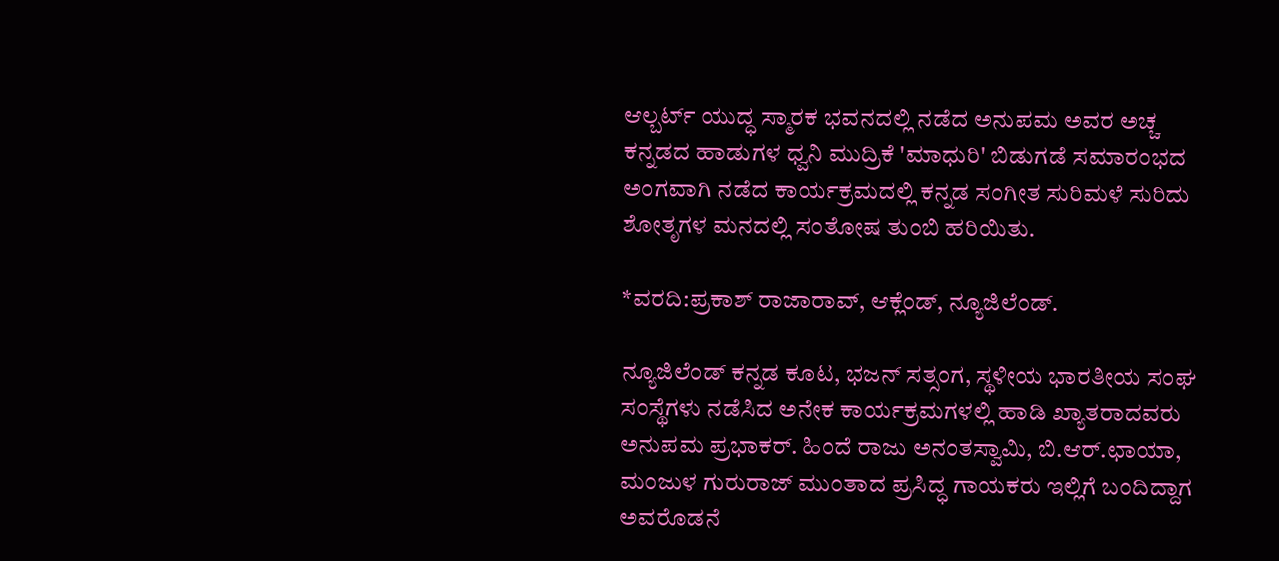ಆಲ್ಬರ್ಟ್ ಯುದ್ಧ ಸ್ಮಾರಕ ಭವನದಲ್ಲಿ ನಡೆದ ಅನುಪಮ ಅವರ ಅಚ್ಚ ಕನ್ನಡದ ಹಾಡುಗಳ ಧ್ವನಿ ಮುದ್ರಿಕೆ 'ಮಾಧುರಿ' ಬಿಡುಗಡೆ ಸಮಾರಂಭದ ಅಂಗವಾಗಿ ನಡೆದ ಕಾರ್ಯಕ್ರಮದಲ್ಲಿ ಕನ್ನಡ ಸಂಗೀತ ಸುರಿಮಳೆ ಸುರಿದು ಶೋತೃಗಳ ಮನದಲ್ಲಿ ಸಂತೋಷ ತುಂಬಿ ಹರಿಯಿತು.

*ವರದಿ:ಪ್ರಕಾಶ್ ರಾಜಾರಾವ್, ಆಕ್ಲೆಂಡ್, ನ್ಯೂಜಿಲೆಂಡ್.

ನ್ಯೂಜಿಲೆಂಡ್ ಕನ್ನಡ ಕೂಟ, ಭಜನ್ ಸತ್ಸಂಗ, ಸ್ಥಳೀಯ ಭಾರತೀಯ ಸಂಘ ಸಂಸ್ಥೆಗಳು ನಡೆಸಿದ ಅನೇಕ ಕಾರ್ಯಕ್ರಮಗಳಲ್ಲಿ ಹಾಡಿ ಖ್ಯಾತರಾದವರು ಅನುಪಮ ಪ್ರಭಾಕರ್. ಹಿಂದೆ ರಾಜು ಅನಂತಸ್ವಾಮಿ, ಬಿ.ಆರ್.ಛಾಯಾ, ಮಂಜುಳ ಗುರುರಾಜ್ ಮುಂತಾದ ಪ್ರಸಿದ್ಧ ಗಾಯಕರು ಇಲ್ಲಿಗೆ ಬಂದಿದ್ದಾಗ ಅವರೊಡನೆ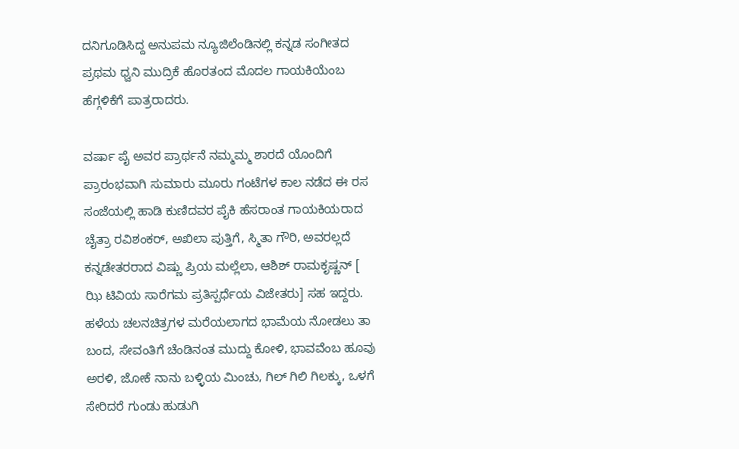ದನಿಗೂಡಿಸಿದ್ದ ಅನುಪಮ ನ್ಯೂಜಿಲೆಂಡಿನಲ್ಲಿ ಕನ್ನಡ ಸಂಗೀತದ ಪ್ರಥಮ ಧ್ವನಿ ಮುದ್ರಿಕೆ ಹೊರತಂದ ಮೊದಲ ಗಾಯಕಿಯೆಂಬ ಹೆಗ್ಗಳಿಕೆಗೆ ಪಾತ್ರರಾದರು.

ವರ್ಷಾ ಪೈ ಅವರ ಪ್ರಾರ್ಥನೆ ನಮ್ಮಮ್ಮ ಶಾರದೆ ಯೊಂದಿಗೆ ಪ್ರಾರಂಭವಾಗಿ ಸುಮಾರು ಮೂರು ಗಂಟೆಗಳ ಕಾಲ ನಡೆದ ಈ ರಸ ಸಂಜೆಯಲ್ಲಿ ಹಾಡಿ ಕುಣಿದವರ ಪೈಕಿ ಹೆಸರಾಂತ ಗಾಯಕಿಯರಾದ ಚೈತ್ರಾ ರವಿಶಂಕರ್, ಅಖಿಲಾ ಪುತ್ತಿಗೆ, ಸ್ಮಿತಾ ಗೌರಿ, ಅವರಲ್ಲದೆ ಕನ್ನಡೇತರರಾದ ವಿಷ್ಣು ಪ್ರಿಯ ಮಲ್ಲೆಲಾ, ಆಶಿಶ್ ರಾಮಕೃಷ್ಣನ್ [ ಝಿ ಟಿವಿಯ ಸಾರೆಗಮ ಪ್ರತಿಸ್ಪರ್ಧೆಯ ವಿಜೇತರು] ಸಹ ಇದ್ದರು. ಹಳೆಯ ಚಲನಚಿತ್ರಗಳ ಮರೆಯಲಾಗದ ಭಾಮೆಯ ನೋಡಲು ತಾ ಬಂದ, ಸೇವಂತಿಗೆ ಚೆಂಡಿನಂತ ಮುದ್ದು ಕೋಳಿ, ಭಾವವೆಂಬ ಹೂವು ಅರಳಿ, ಜೋಕೆ ನಾನು ಬಳ್ಳಿಯ ಮಿಂಚು, ಗಿಲ್ ಗಿಲಿ ಗಿಲಕ್ಕು, ಒಳಗೆ ಸೇರಿದರೆ ಗುಂಡು ಹುಡುಗಿ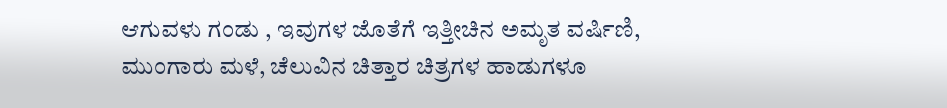ಆಗುವಳು ಗಂಡು , ಇವುಗಳ ಜೊತೆಗೆ ಇತ್ತೀಚಿನ ಅಮೃತ ವರ್ಷಿಣಿ, ಮುಂಗಾರು ಮಳೆ, ಚೆಲುವಿನ ಚಿತ್ತಾರ ಚಿತ್ರಗಳ ಹಾಡುಗಳೂ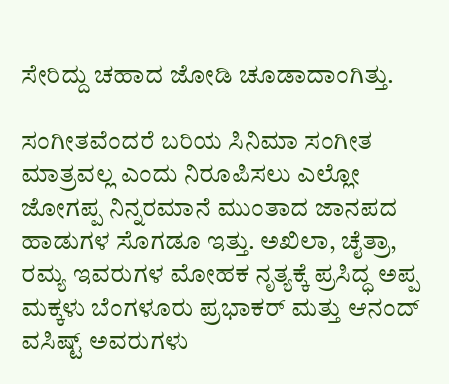ಸೇರಿದ್ದು ಚಹಾದ ಜೋಡಿ ಚೂಡಾದಾಂಗಿತ್ತು.

ಸಂಗೀತವೆಂದರೆ ಬರಿಯ ಸಿನಿಮಾ ಸಂಗೀತ ಮಾತ್ರವಲ್ಲ ಎಂದು ನಿರೂಪಿಸಲು ಎಲ್ಲೋ ಜೋಗಪ್ಪ ನಿನ್ನರಮಾನೆ ಮುಂತಾದ ಜಾನಪದ ಹಾಡುಗಳ ಸೊಗಡೂ ಇತ್ತು. ಅಖಿಲಾ, ಚೈತ್ರಾ, ರಮ್ಯ ಇವರುಗಳ ಮೋಹಕ ನೃತ್ಯಕ್ಕೆ ಪ್ರಸಿದ್ಧ ಅಪ್ಪ ಮಕ್ಕಳು ಬೆಂಗಳೂರು ಪ್ರಭಾಕರ್ ಮತ್ತು ಆನಂದ್ ವಸಿಷ್ಟ್ ಅವರುಗಳು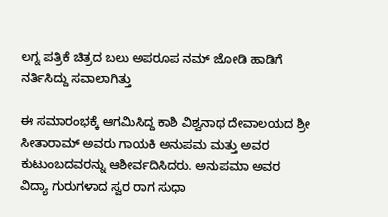ಲಗ್ನ ಪತ್ರಿಕೆ ಚಿತ್ರದ ಬಲು ಅಪರೂಪ ನಮ್ ಜೋಡಿ ಹಾಡಿಗೆ ನರ್ತಿಸಿದ್ದು ಸವಾಲಾಗಿತ್ತು

ಈ ಸಮಾರಂಭಕ್ಕೆ ಆಗಮಿಸಿದ್ದ ಕಾಶಿ ವಿಶ್ವನಾಥ ದೇವಾಲಯದ ಶ್ರೀ ಸೀತಾರಾಮ್ ಅವರು ಗಾಯಕಿ ಅನುಪಮ ಮತ್ತು ಅವರ ಕುಟುಂಬದವರನ್ನು ಆಶೀರ್ವದಿಸಿದರು. ಅನುಪಮಾ ಅವರ ವಿದ್ಯಾ ಗುರುಗಳಾದ ಸ್ವರ ರಾಗ ಸುಧಾ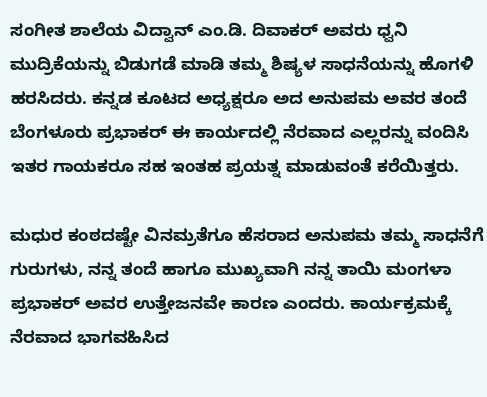ಸಂಗೀತ ಶಾಲೆಯ ವಿದ್ವಾನ್ ಎಂ.ಡಿ. ದಿವಾಕರ್ ಅವರು ಧ್ವನಿ ಮುದ್ರಿಕೆಯನ್ನು ಬಿಡುಗಡೆ ಮಾಡಿ ತಮ್ಮ ಶಿಷ್ಯಳ ಸಾಧನೆಯನ್ನು ಹೊಗಳಿ ಹರಸಿದರು. ಕನ್ನಡ ಕೂಟದ ಅಧ್ಯಕ್ಷರೂ ಅದ ಅನುಪಮ ಅವರ ತಂದೆ ಬೆಂಗಳೂರು ಪ್ರಭಾಕರ್ ಈ ಕಾರ್ಯದಲ್ಲಿ ನೆರವಾದ ಎಲ್ಲರನ್ನು ವಂದಿಸಿ ಇತರ ಗಾಯಕರೂ ಸಹ ಇಂತಹ ಪ್ರಯತ್ನ ಮಾಡುವಂತೆ ಕರೆಯಿತ್ತರು.

ಮಧುರ ಕಂಠದಷ್ಟೇ ವಿನಮ್ರತೆಗೂ ಹೆಸರಾದ ಅನುಪಮ ತಮ್ಮ ಸಾಧನೆಗೆ ಗುರುಗಳು, ನನ್ನ ತಂದೆ ಹಾಗೂ ಮುಖ್ಯವಾಗಿ ನನ್ನ ತಾಯಿ ಮಂಗಳಾ ಪ್ರಭಾಕರ್ ಅವರ ಉತ್ತೇಜನವೇ ಕಾರಣ ಎಂದರು. ಕಾರ್ಯಕ್ರಮಕ್ಕೆ ನೆರವಾದ ಭಾಗವಹಿಸಿದ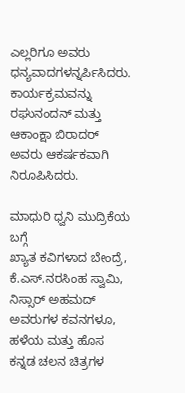ಎಲ್ಲರಿಗೂ ಅವರು ಧನ್ಯವಾದಗಳನ್ನರ್ಪಿಸಿದರು. ಕಾರ್ಯಕ್ರಮವನ್ನು ರಘುನಂದನ್ ಮತ್ತು ಆಕಾಂಕ್ಷಾ ಬಿರಾದರ್ ಅವರು ಆಕರ್ಷಕವಾಗಿ ನಿರೂಪಿಸಿದರು.

ಮಾಧುರಿ ಧ್ವನಿ ಮುದ್ರಿಕೆಯ ಬಗ್ಗೆ
ಖ್ಯಾತ ಕವಿಗಳಾದ ಬೇಂದ್ರೆ, ಕೆ.ಎಸ್.ನರಸಿಂಹ ಸ್ವಾಮಿ, ನಿಸ್ಸಾರ್ ಅಹಮದ್ ಅವರುಗಳ ಕವನಗಳೂ, ಹಳೆಯ ಮತ್ತು ಹೊಸ ಕನ್ನಡ ಚಲನ ಚಿತ್ರಗಳ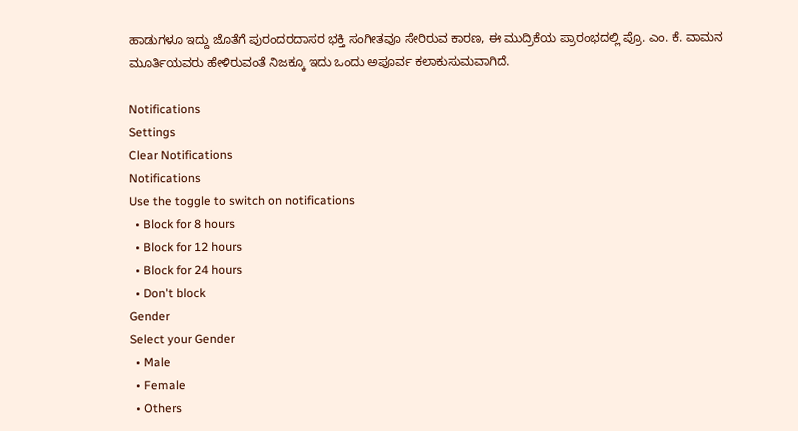ಹಾಡುಗಳೂ ಇದ್ದು ಜೊತೆಗೆ ಪುರಂದರದಾಸರ ಭಕ್ತಿ ಸಂಗೀತವೂ ಸೇರಿರುವ ಕಾರಣ, ಈ ಮುದ್ರಿಕೆಯ ಪ್ರಾರಂಭದಲ್ಲಿ ಪ್ರೊ. ಎಂ. ಕೆ. ವಾಮನ ಮೂರ್ತಿಯವರು ಹೇಳಿರುವಂತೆ ನಿಜಕ್ಕೂ ಇದು ಒಂದು ಅಪೂರ್ವ ಕಲಾಕುಸುಮವಾಗಿದೆ.

Notifications
Settings
Clear Notifications
Notifications
Use the toggle to switch on notifications
  • Block for 8 hours
  • Block for 12 hours
  • Block for 24 hours
  • Don't block
Gender
Select your Gender
  • Male
  • Female
  • Others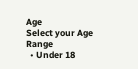Age
Select your Age Range
  • Under 18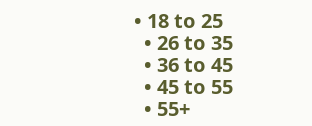• 18 to 25
  • 26 to 35
  • 36 to 45
  • 45 to 55
  • 55+